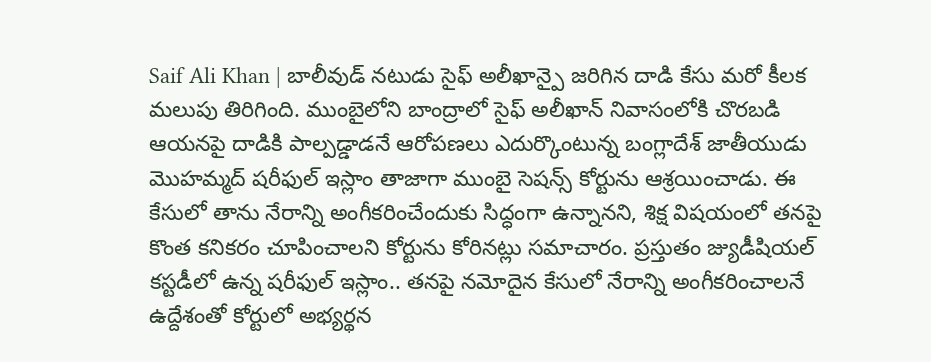Saif Ali Khan | బాలీవుడ్ నటుడు సైఫ్ అలీఖాన్పై జరిగిన దాడి కేసు మరో కీలక మలుపు తిరిగింది. ముంబైలోని బాంద్రాలో సైఫ్ అలీఖాన్ నివాసంలోకి చొరబడి ఆయనపై దాడికి పాల్పడ్డాడనే ఆరోపణలు ఎదుర్కొంటున్న బంగ్లాదేశ్ జాతీయుడు మొహమ్మద్ షరీఫుల్ ఇస్లాం తాజాగా ముంబై సెషన్స్ కోర్టును ఆశ్రయించాడు. ఈ కేసులో తాను నేరాన్ని అంగీకరించేందుకు సిద్ధంగా ఉన్నానని, శిక్ష విషయంలో తనపై కొంత కనికరం చూపించాలని కోర్టును కోరినట్లు సమాచారం. ప్రస్తుతం జ్యుడీషియల్ కస్టడీలో ఉన్న షరీఫుల్ ఇస్లాం.. తనపై నమోదైన కేసులో నేరాన్ని అంగీకరించాలనే ఉద్దేశంతో కోర్టులో అభ్యర్థన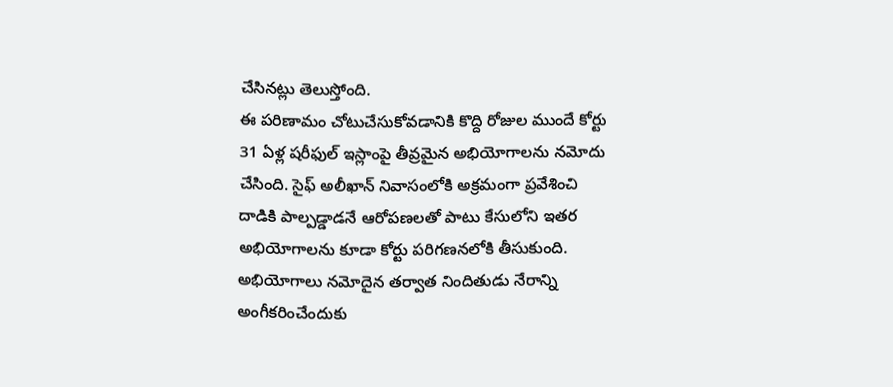చేసినట్లు తెలుస్తోంది.
ఈ పరిణామం చోటుచేసుకోవడానికి కొద్ది రోజుల ముందే కోర్టు 31 ఏళ్ల షరీఫుల్ ఇస్లాంపై తీవ్రమైన అభియోగాలను నమోదు చేసింది. సైఫ్ అలీఖాన్ నివాసంలోకి అక్రమంగా ప్రవేశించి దాడికి పాల్పడ్డాడనే ఆరోపణలతో పాటు కేసులోని ఇతర అభియోగాలను కూడా కోర్టు పరిగణనలోకి తీసుకుంది. అభియోగాలు నమోదైన తర్వాత నిందితుడు నేరాన్ని అంగీకరించేందుకు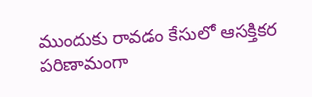ముందుకు రావడం కేసులో ఆసక్తికర పరిణామంగా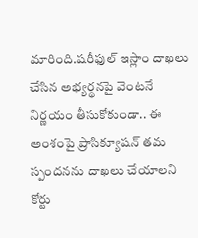మారింది.షరీఫుల్ ఇస్లాం దాఖలు చేసిన అభ్యర్థనపై వెంటనే నిర్ణయం తీసుకోకుండా.. ఈ అంశంపై ప్రాసిక్యూషన్ తమ స్పందనను దాఖలు చేయాలని కోర్టు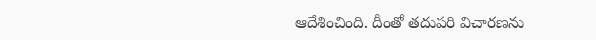ఆదేశించింది. దీంతో తదుపరి విచారణను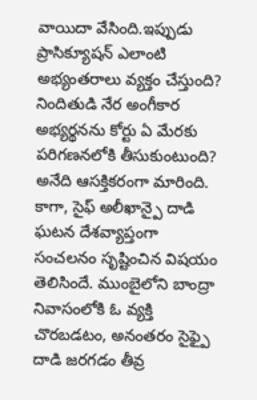వాయిదా వేసింది.ఇప్పుడు ప్రాసిక్యూషన్ ఎలాంటి అభ్యంతరాలు వ్యక్తం చేస్తుంది? నిందితుడి నేర అంగీకార అభ్యర్థనను కోర్టు ఏ మేరకు పరిగణనలోకి తీసుకుంటుంది? అనేది ఆసక్తికరంగా మారింది.
కాగా, సైఫ్ అలీఖాన్పై దాడి ఘటన దేశవ్యాప్తంగా సంచలనం సృష్టించిన విషయం తెలిసిందే. ముంబైలోని బాంద్రా నివాసంలోకి ఓ వ్యక్తి చొరబడటం, అనంతరం సైఫ్పై దాడి జరగడం తీవ్ర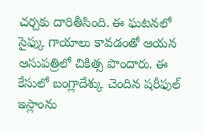చర్చకు దారితీసింది. ఈ ఘటనలో సైఫ్కు గాయాలు కావడంతో ఆయన ఆసుపత్రిలో చికిత్స పొందారు. ఈ కేసులో బంగ్లాదేశ్కు చెందిన షరీఫుల్ ఇస్లాంను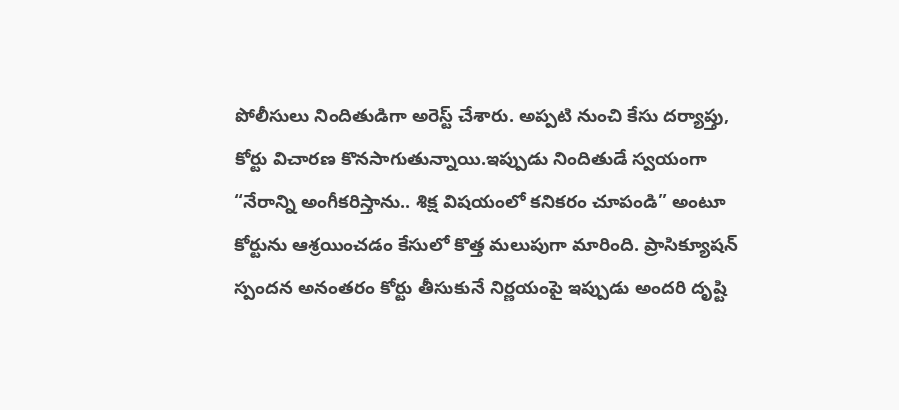పోలీసులు నిందితుడిగా అరెస్ట్ చేశారు. అప్పటి నుంచి కేసు దర్యాప్తు, కోర్టు విచారణ కొనసాగుతున్నాయి.ఇప్పుడు నిందితుడే స్వయంగా “నేరాన్ని అంగీకరిస్తాను.. శిక్ష విషయంలో కనికరం చూపండి” అంటూ కోర్టును ఆశ్రయించడం కేసులో కొత్త మలుపుగా మారింది. ప్రాసిక్యూషన్ స్పందన అనంతరం కోర్టు తీసుకునే నిర్ణయంపై ఇప్పుడు అందరి దృష్టి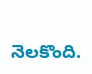నెలకొంది.